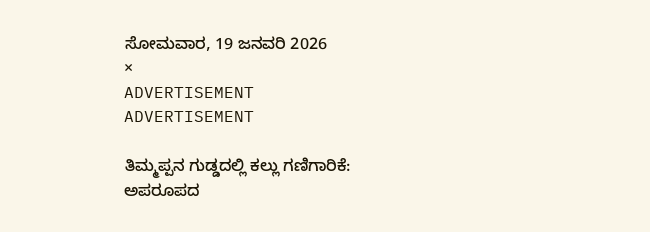ಸೋಮವಾರ, 19 ಜನವರಿ 2026
×
ADVERTISEMENT
ADVERTISEMENT

ತಿಮ್ಮಪ್ಪನ ಗುಡ್ಡದಲ್ಲಿ ಕಲ್ಲು ಗಣಿಗಾರಿಕೆ: ಅಪರೂಪದ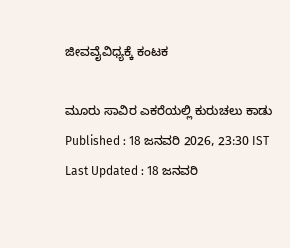ಜೀವವೈವಿಧ್ಯಕ್ಕೆ ಕಂಟಕ

ಮೂರು ಸಾವಿರ ಎಕರೆಯಲ್ಲಿ ಕುರುಚಲು ಕಾಡು
Published : 18 ಜನವರಿ 2026, 23:30 IST
Last Updated : 18 ಜನವರಿ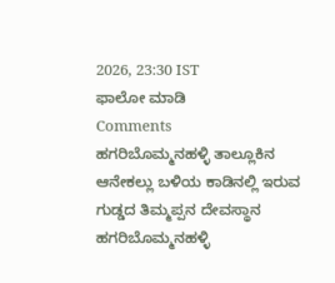2026, 23:30 IST
ಫಾಲೋ ಮಾಡಿ
Comments
ಹಗರಿಬೊಮ್ಮನಹಳ್ಳಿ ತಾಲ್ಲೂಕಿನ ಆನೇಕಲ್ಲು ಬಳಿಯ ಕಾಡಿನಲ್ಲಿ ಇರುವ ಗುಡ್ಡದ ತಿಮ್ಮಪ್ಪನ ದೇವಸ್ಥಾನ
ಹಗರಿಬೊಮ್ಮನಹಳ್ಳಿ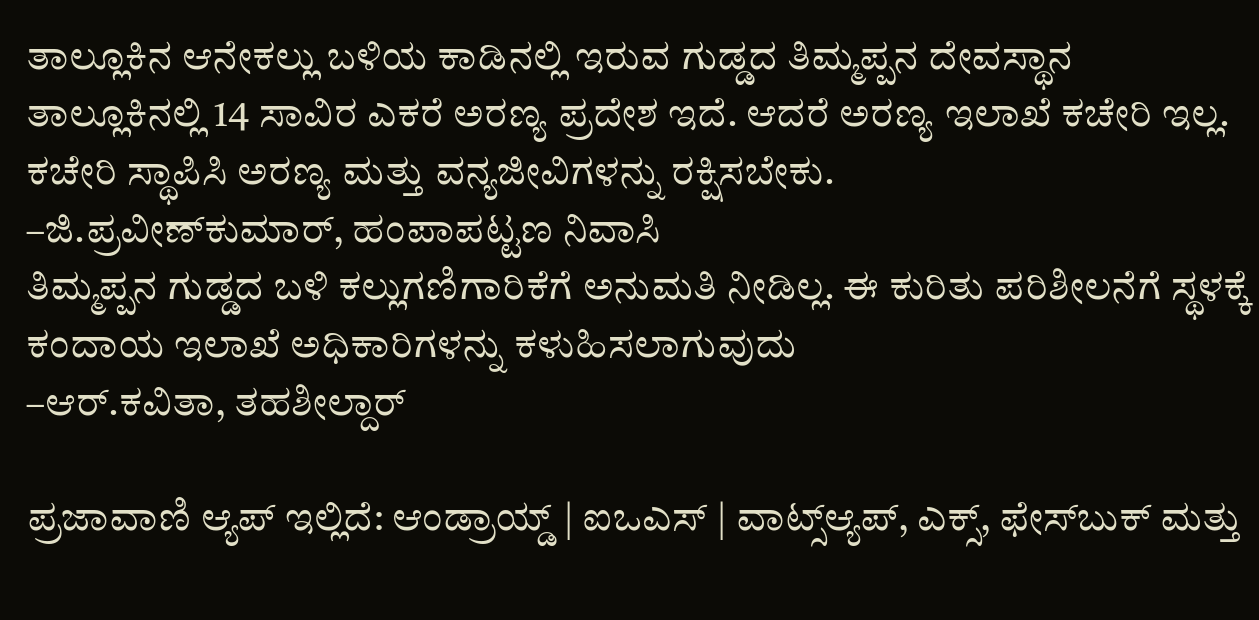ತಾಲ್ಲೂಕಿನ ಆನೇಕಲ್ಲು ಬಳಿಯ ಕಾಡಿನಲ್ಲಿ ಇರುವ ಗುಡ್ಡದ ತಿಮ್ಮಪ್ಪನ ದೇವಸ್ಥಾನ
ತಾಲ್ಲೂಕಿನಲ್ಲಿ 14 ಸಾವಿರ ಎಕರೆ ಅರಣ್ಯ ಪ್ರದೇಶ ಇದೆ. ಆದರೆ ಅರಣ್ಯ ಇಲಾಖೆ ಕಚೇರಿ ಇಲ್ಲ. ಕಚೇರಿ ಸ್ಥಾಪಿಸಿ ಅರಣ್ಯ ಮತ್ತು ವನ್ಯಜೀವಿಗಳನ್ನು ರಕ್ಷಿಸಬೇಕು.
–ಜಿ.ಪ್ರವೀಣ್‍ಕುಮಾರ್, ಹಂಪಾಪಟ್ಟಣ ನಿವಾಸಿ
ತಿಮ್ಮಪ್ಪನ ಗುಡ್ಡದ ಬಳಿ ಕಲ್ಲುಗಣಿಗಾರಿಕೆಗೆ ಅನುಮತಿ ನೀಡಿಲ್ಲ. ಈ ಕುರಿತು ಪರಿಶೀಲನೆಗೆ ಸ್ಥಳಕ್ಕೆ ಕಂದಾಯ ಇಲಾಖೆ ಅಧಿಕಾರಿಗಳನ್ನು ಕಳುಹಿಸಲಾಗುವುದು
–ಆರ್.ಕವಿತಾ, ತಹಶೀಲ್ದಾರ್

ಪ್ರಜಾವಾಣಿ ಆ್ಯಪ್ ಇಲ್ಲಿದೆ: ಆಂಡ್ರಾಯ್ಡ್ | ಐಒಎಸ್ | ವಾಟ್ಸ್ಆ್ಯಪ್, ಎಕ್ಸ್, ಫೇಸ್‌ಬುಕ್ ಮತ್ತು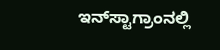ಇನ್‌ಸ್ಟಾಗ್ರಾಂನಲ್ಲಿ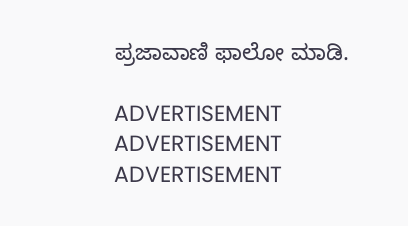ಪ್ರಜಾವಾಣಿ ಫಾಲೋ ಮಾಡಿ.

ADVERTISEMENT
ADVERTISEMENT
ADVERTISEMENT